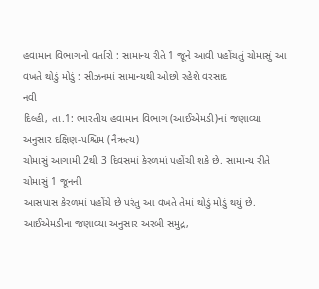હવામાન વિભાગનો વર્તારો : સામાન્ય રીતે 1 જૂને આવી પહોંચતું ચોમાસું આ વખતે થોડું મોડું : સીઝનમાં સામાન્યથી ઓછો રહેશે વરસાદ
નવી
દિલ્હી, તા.1: ભારતીય હવામાન વિભાગ (આઈએમડી)નાં જણાવ્યા અનુસાર દક્ષિણ-પશ્ચિમ (નૈઋત્ય)
ચોમાસું આગામી 2થી 3 દિવસમાં કેરળમાં પહોંચી શકે છે. સામાન્ય રીતે ચોમાસું 1 જૂનની
આસપાસ કેરળમાં પહોંચે છે પરંતુ આ વખતે તેમાં થોડું મોડું થયું છે. આઈએમડીના જણાવ્યા અનુસાર અરબી સમુદ્ર,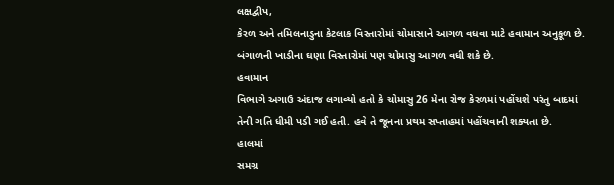લક્ષદ્વીપ,
કેરળ અને તમિલનાડુના કેટલાક વિસ્તારોમાં ચોમાસાને આગળ વધવા માટે હવામાન અનુકૂળ છે.
બંગાળની ખાડીના ઘણા વિસ્તારોમાં પણ ચોમાસુ આગળ વધી શકે છે.
હવામાન
વિભાગે અગાઉ અંદાજ લગાવ્યો હતો કે ચોમાસુ 26 મેના રોજ કેરળમાં પહોંચશે પરંતુ બાદમાં
તેની ગતિ ધીમી પડી ગઈ હતી. હવે તે જૂનના પ્રથમ સપ્તાહમાં પહોંચવાની શક્યતા છે.
હાલમાં
સમગ્ર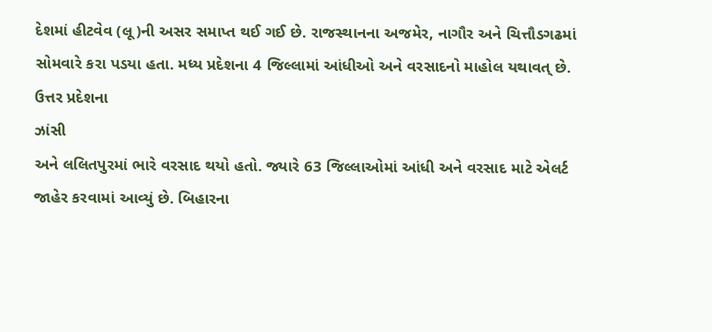દેશમાં હીટવેવ (લૂ)ની અસર સમાપ્ત થઈ ગઈ છે. રાજસ્થાનના અજમેર, નાગૌર અને ચિત્તૌડગઢમાં
સોમવારે કરા પડયા હતા. મધ્ય પ્રદેશના 4 જિલ્લામાં આંધીઓ અને વરસાદનો માહોલ યથાવત્ છે.
ઉત્તર પ્રદેશના
ઝાંસી
અને લલિતપુરમાં ભારે વરસાદ થયો હતો. જ્યારે 63 જિલ્લાઓમાં આંધી અને વરસાદ માટે એલર્ટ
જાહેર કરવામાં આવ્યું છે. બિહારના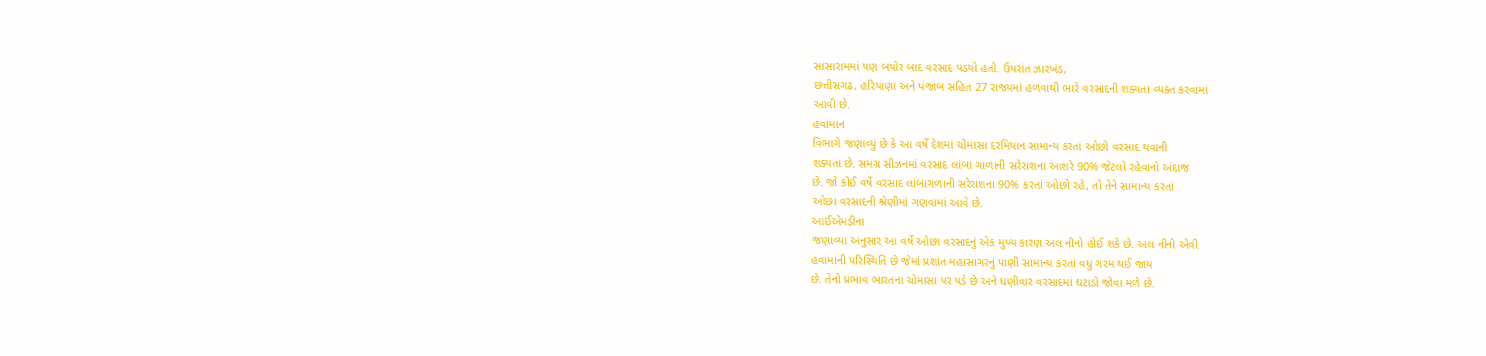સાસારામમાં પણ બપોર બાદ વરસાદ પડયો હતો. ઉપરાંત ઝારખંડ,
છત્તીસગઢ, હરિયાણા અને પંજાબ સહિત 27 રાજ્યમાં હળવાથી ભારે વરસાદની શક્યતા વ્યક્ત કરવામાં
આવી છે.
હવામાન
વિભાગે જણાવ્યું છે કે આ વર્ષે દેશમાં ચોમાસા દરમિયાન સામાન્ય કરતાં ઓછો વરસાદ થવાની
શક્યતા છે. સમગ્ર સીઝનમાં વરસાદ લાંબા ગાળાની સરેરાશના આશરે 90% જેટલો રહેવાનો અંદાજ
છે. જો કોઈ વર્ષે વરસાદ લાંબાગળાની સરેરાશના 90% કરતાં ઓછો રહે, તો તેને સામાન્ય કરતાં
ઓછા વરસાદની શ્રેણીમાં ગણવામાં આવે છે.
આઈએમડીના
જણાવ્યા અનુસાર આ વર્ષે ઓછા વરસાદનું એક મુખ્ય કારણ અલ નીનો હોઈ શકે છે. અલ નીનો એવી
હવામાની પરિસ્થિતિ છે જેમાં પ્રશાંત મહાસાગરનું પાણી સામાન્ય કરતાં વધુ ગરમ થઈ જાય
છે. તેનો પ્રભાવ ભારતના ચોમાસા પર પડે છે અને ઘણીવાર વરસાદમાં ઘટાડો જોવા મળે છે.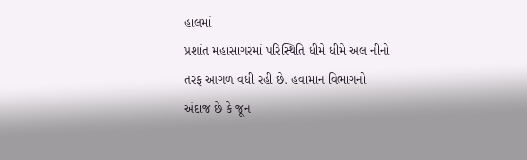હાલમાં
પ્રશાંત મહાસાગરમાં પરિસ્થિતિ ધીમે ધીમે અલ નીનો તરફ આગળ વધી રહી છે. હવામાન વિભાગનો
અંદાજ છે કે જૂન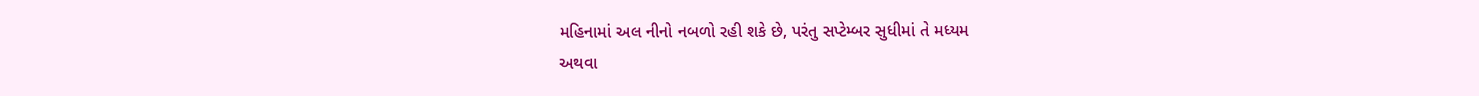મહિનામાં અલ નીનો નબળો રહી શકે છે, પરંતુ સપ્ટેમ્બર સુધીમાં તે મધ્યમ
અથવા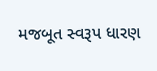મજબૂત સ્વરૂપ ધારણ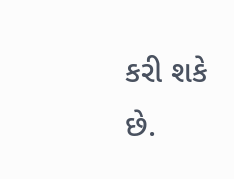કરી શકે છે.